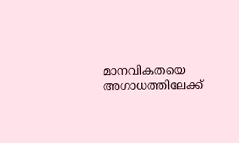മാനവികതയെ അഗാധത്തിലേക്ക്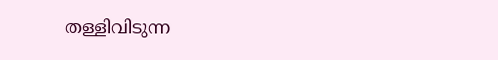തള്ളിവിടുന്ന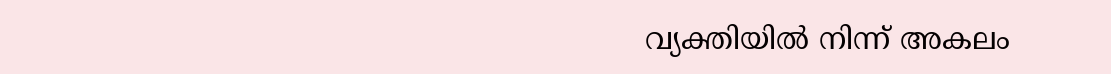വ്യക്തിയിൽ നിന്ന് അകലം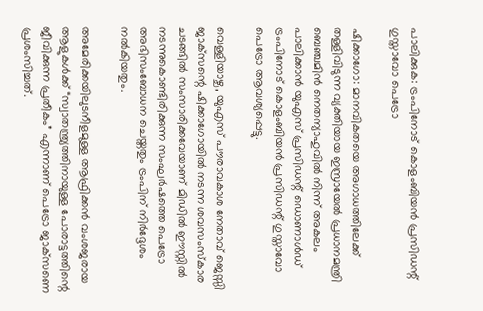പാലിക്കുക: ട്രം‌പിനോട് കൊളംബിയൻ പ്രസിഡന്റ് ഗുസ്താവോ പെട്രോ

ഷിക്കാഗോ: മാനവികതയെ അഗാധത്തിലേക്ക് തള്ളിവിടുന്ന വ്യക്തിയായ ഇസ്രായേല്‍ പ്രധാനമന്ത്രി ബെഞ്ചമിന്‍ നെതന്യാഹുവില്‍ നിന്ന് അകലം പാലിക്കാന്‍ യുഎസ് പ്രസിഡന്റ് ഡൊണാൾഡ് ട്രംപിനോട് കൊളംബിയൻ പ്രസിഡന്റ് ഗുസ്താവോ പെട്രോ ആവശ്യപ്പെട്ടു.

വെള്ളിയാഴ്ച, യുഎസ് പൗരാവകാശ നേതാവ് ജെസ്സി ജാക്‌സന്റെ ഷിക്കാഗോയിൽ നടന്ന ശവസംസ്കാര ചടങ്ങിൽ സംസാരിക്കവേയാണ് മിഡിൽ ഈസ്റ്റിൽ നടന്നുകൊണ്ടിരിക്കുന്ന സംഘർഷത്തെ പെട്രോ അഭിസംബോധന ചെയ്തതും ട്രം‌പിന് നിര്‍ദ്ദേശം നല്‍കിയതും.

അമേരിക്കയിലുടനീളമുള്ള ആഫ്രിക്കൻ വംശജരായ ആളുകൾക്ക് “സ്വാതന്ത്ര്യത്തിനായുള്ള പോരാട്ടത്തിന്റെ ജീവിക്കുന്ന പ്രതീകം” എന്നാണ് പെട്രോ ജാക്‌സണെ പ്രശംസിച്ചത്.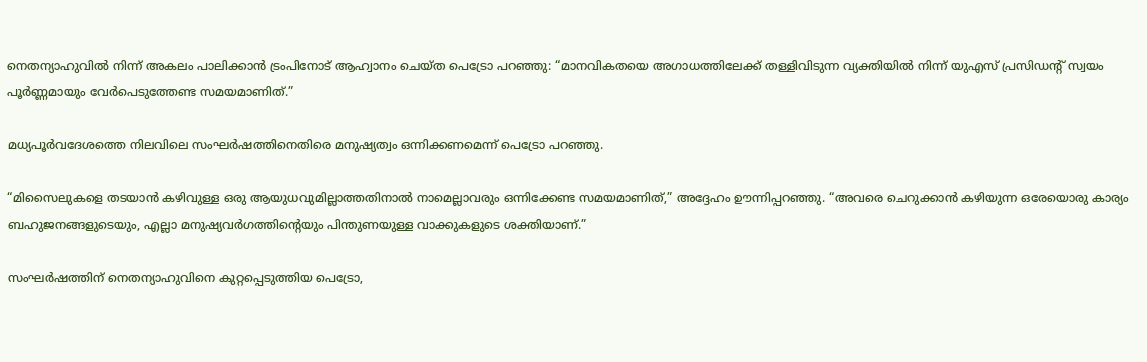നെതന്യാഹുവിൽ നിന്ന് അകലം പാലിക്കാൻ ട്രംപിനോട് ആഹ്വാനം ചെയ്ത പെട്രോ പറഞ്ഞു: “മാനവികതയെ അഗാധത്തിലേക്ക് തള്ളിവിടുന്ന വ്യക്തിയിൽ നിന്ന് യുഎസ് പ്രസിഡന്റ് സ്വയം പൂർണ്ണമായും വേർപെടുത്തേണ്ട സമയമാണിത്.”

മധ്യപൂർവദേശത്തെ നിലവിലെ സംഘർഷത്തിനെതിരെ മനുഷ്യത്വം ഒന്നിക്കണമെന്ന് പെട്രോ പറഞ്ഞു.

“മിസൈലുകളെ തടയാൻ കഴിവുള്ള ഒരു ആയുധവുമില്ലാത്തതിനാൽ നാമെല്ലാവരും ഒന്നിക്കേണ്ട സമയമാണിത്,” അദ്ദേഹം ഊന്നിപ്പറഞ്ഞു. “അവരെ ചെറുക്കാൻ കഴിയുന്ന ഒരേയൊരു കാര്യം ബഹുജനങ്ങളുടെയും, എല്ലാ മനുഷ്യവർഗത്തിന്റെയും പിന്തുണയുള്ള വാക്കുകളുടെ ശക്തിയാണ്.”

സംഘർഷത്തിന് നെതന്യാഹുവിനെ കുറ്റപ്പെടുത്തിയ പെട്രോ,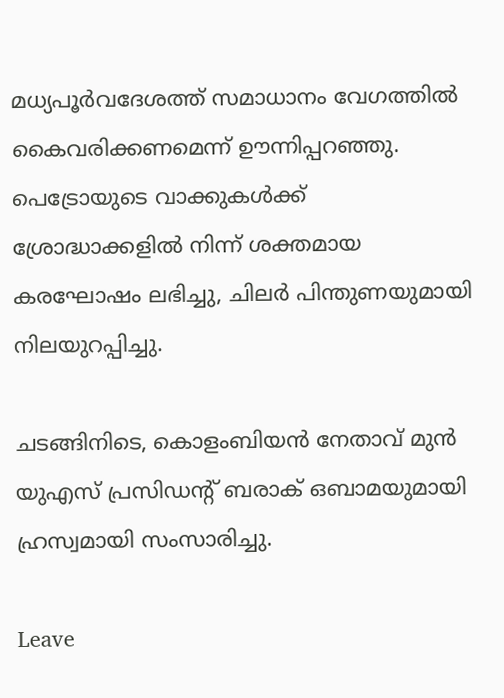മധ്യപൂർവദേശത്ത് സമാധാനം വേഗത്തിൽ കൈവരിക്കണമെന്ന് ഊന്നിപ്പറഞ്ഞു. പെട്രോയുടെ വാക്കുകൾക്ക് ശ്രോദ്ധാക്കളില്‍ നിന്ന് ശക്തമായ കരഘോഷം ലഭിച്ചു, ചിലർ പിന്തുണയുമായി നിലയുറപ്പിച്ചു.

ചടങ്ങിനിടെ, കൊളംബിയൻ നേതാവ് മുൻ യുഎസ് പ്രസിഡന്റ് ബരാക് ഒബാമയുമായി ഹ്രസ്വമായി സംസാരിച്ചു.

Leave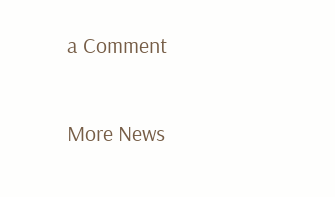a Comment

More News